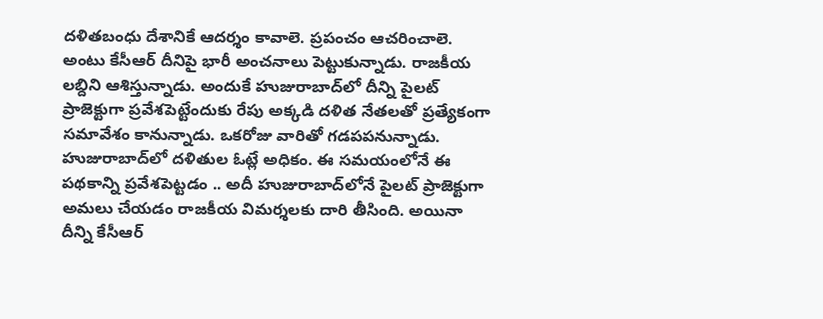ద‌ళిత‌బంధు దేశానికే ఆద‌ర్శం కావాలె. ప్ర‌పంచం ఆచ‌రించాలె. అంటు కేసీఆర్ దీనిపై భారీ అంచ‌నాలు పెట్టుకున్నాడు. రాజ‌కీయ ల‌బ్దిని ఆశిస్తున్నాడు. అందుకే హుజురాబాద్‌లో దీన్ని పైల‌ట్ ప్రాజెక్టుగా ప్ర‌వేశ‌పెట్టేందుకు రేపు అక్క‌డి ద‌ళిత నేత‌ల‌తో ప్ర‌త్యేకంగా స‌మావేశం కానున్నాడు. ఒక‌రోజు వారితో గ‌డ‌ప‌ప‌నున్నాడు. హుజురాబాద్‌లో ద‌ళితుల ఓట్లే అధికం. ఈ స‌మ‌యంలోనే ఈ ప‌థ‌కాన్ని ప్ర‌వేశ‌పెట్ట‌డం .. అదీ హుజురాబాద్‌లోనే పైల‌ట్ ప్రాజెక్టుగా అమ‌లు చేయ‌డం రాజ‌కీయ విమ‌ర్శ‌ల‌కు దారి తీసింది. అయినా దీన్ని కేసీఆర్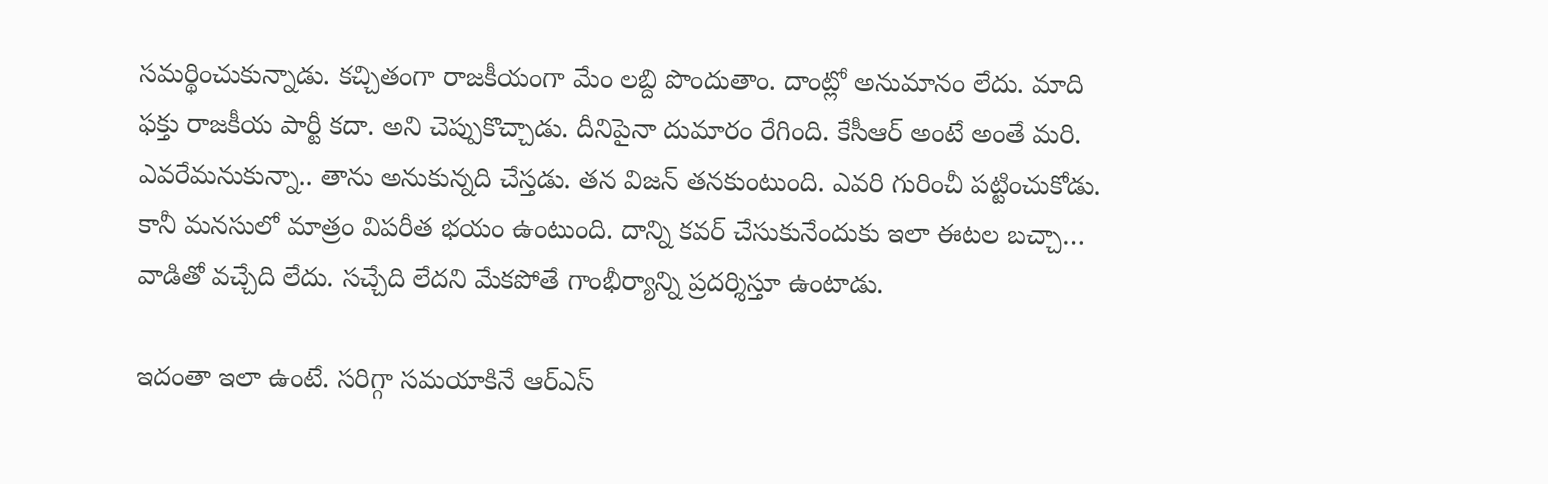స‌మ‌ర్థించుకున్నాడు. క‌చ్చితంగా రాజ‌కీయంగా మేం ల‌బ్ది పొందుతాం. దాంట్లో అనుమానం లేదు. మాది ఫ‌క్తు రాజ‌కీయ పార్టీ క‌దా. అని చెప్పుకొచ్చాడు. దీనిపైనా దుమారం రేగింది. కేసీఆర్ అంటే అంతే మ‌రి. ఎవ‌రేమ‌నుకున్నా.. తాను అనుకున్న‌ది చేస్త‌డు. త‌న విజ‌న్ త‌న‌కుంటుంది. ఎవ‌రి గురించీ ప‌ట్టించుకోడు. కానీ మ‌న‌సులో మాత్రం విప‌రీత భ‌యం ఉంటుంది. దాన్ని క‌వ‌ర్ చేసుకునేందుకు ఇలా ఈట‌ల బ‌చ్చా… వాడితో వ‌చ్చేది లేదు. స‌చ్చేది లేద‌ని మేక‌పోతే గాంభీర్యాన్ని ప్ర‌ద‌ర్శిస్తూ ఉంటాడు.

ఇదంతా ఇలా ఉంటే. స‌రిగ్గా స‌మ‌యాకినే ఆర్ఎస్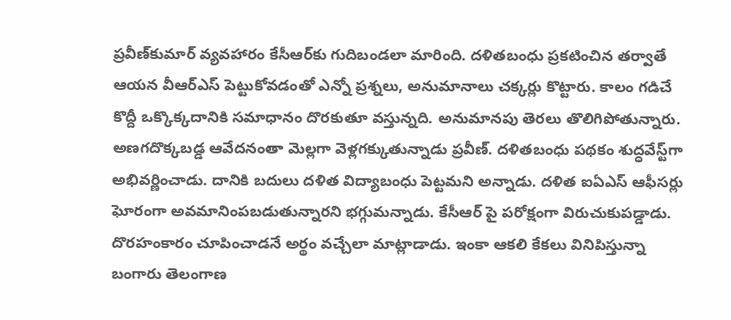ప్ర‌వీణ్‌కుమార్ వ్య‌వ‌హారం కేసీఆర్‌కు గుదిబండ‌లా మారింది. ద‌ళిత‌బంధు ప్ర‌క‌టించిన త‌ర్వాతే ఆయ‌న వీఆర్ఎస్ పెట్టుకోవ‌డంతో ఎన్నో ప్ర‌శ్న‌లు, అనుమానాలు చ‌క్క‌ర్లు కొట్టారు. కాలం గ‌డిచే కొద్దీ ఒక్కొక్క‌దానికి స‌మాధానం దొర‌కుతూ వ‌స్తున్నది. అనుమాన‌పు తెర‌లు తొలిగిపోతున్నారు. అణ‌గ‌దొక్క‌బ‌డ్డ ఆవేద‌నంతా మెల్ల‌గా వెళ్ల‌గ‌క్కుతున్నాడు ప్ర‌వీణ్‌. ద‌ళితబంధు ప‌థ‌కం శుద్ధ‌వేస్ట్‌గా అభివ‌ర్ణించాడు. దానికి బదులు ద‌ళిత విద్యాబంధు పెట్ట‌మ‌ని అన్నాడు. ద‌ళిత ఐఏఎస్ ఆఫీస‌ర్లు ఘోరంగా అవ‌మానింప‌బ‌డుతున్నార‌ని భ‌గ్గుమ‌న్నాడు. కేసీఆర్ పై ప‌రోక్షంగా విరుచుకుప‌డ్డాడు. దొర‌హంకారం చూపించాడ‌నే అర్థం వ‌చ్చేలా మాట్లాడాడు. ఇంకా ఆక‌లి కేక‌లు వినిపిస్తున్నా బంగారు తెలంగాణ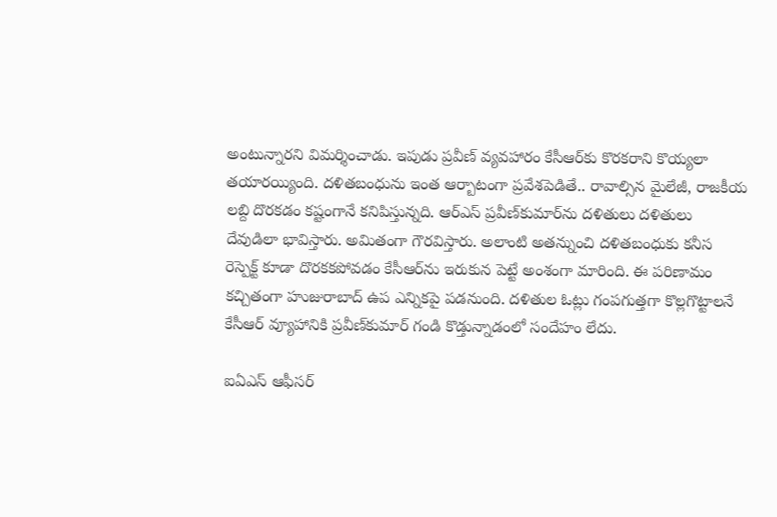అంటున్నార‌ని విమ‌ర్శించాడు. ఇపుడు ప్ర‌వీణ్ వ్య‌వ‌హారం కేసీఆర్‌కు కొర‌క‌రాని కొయ్య‌లా త‌యార‌య్యింది. ద‌ళిత‌బంధును ఇంత ఆర్బాటంగా ప్ర‌వేశ‌పెడితే.. రావాల్సిన మైలేజీ, రాజ‌కీయ ల‌బ్ది దొర‌క‌డం క‌ష్టంగానే క‌నిపిస్తున్న‌ది. ఆర్ఎస్ ప్ర‌వీణ్‌కుమార్‌ను ద‌ళితులు ద‌ళితులు దేవుడిలా భావిస్తారు. అమితంగా గౌర‌విస్తారు. అలాంటి అత‌న్నుంచి ద‌ళిత‌బంధుకు క‌నీస రెస్పెక్ట్ కూడా దొర‌క‌క‌పోవ‌డం కేసీఆర్‌ను ఇరుకున పెట్టే అంశంగా మారింది. ఈ ప‌రిణామం క‌చ్చితంగా హుజురాబాద్ ఉప ఎన్నిక‌పై ప‌డ‌నుంది. ద‌ళితుల ఓట్లు గంప‌గుత్త‌గా కొల్ల‌గొట్టాల‌నే కేసీఆర్ వ్యూహానికి ప్ర‌వీణ్‌కుమార్ గండి కొడ్తున్నాడంలో సందేహం లేదు.

ఐఏఎస్ ఆఫీస‌ర్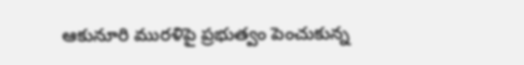ఆకునూరి ముర‌ళిపై ప్ర‌భుత్వం పెంచుకున్న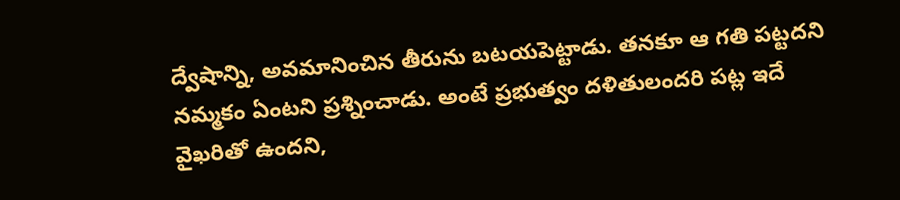ద్వేషాన్ని, అవ‌మానించిన తీరును బ‌ట‌య‌పెట్టాడు. త‌న‌కూ ఆ గ‌తి ప‌ట్ట‌ద‌ని న‌మ్మ‌కం ఏంట‌ని ప్ర‌శ్నించాడు. అంటే ప్ర‌భుత్వం ద‌ళితులంద‌రి ప‌ట్ల ఇదే వైఖ‌రితో ఉంద‌ని,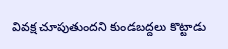వివ‌క్ష చూపుతుంద‌ని కుండ‌బ‌ద్ద‌లు కొట్టాడు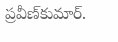ప్ర‌వీణ్‌కుమార్‌.